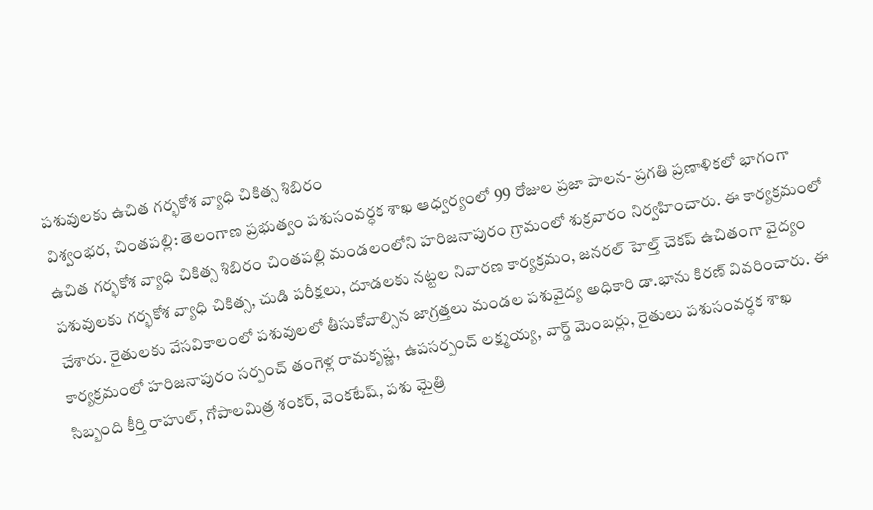పశువులకు ఉచిత గర్భకోశ వ్యాధి చికిత్స శిబిరం
విశ్వంభర, చింతపల్లి: తెలంగాణ ప్రభుత్వం పశుసంవర్ధక శాఖ ఆధ్వర్యంలో 99 రోజుల ప్రజా పాలన- ప్రగతి ప్రణాళికలో భాగంగా ఉచిత గర్భకోశ వ్యాధి చికిత్స శిబిరం చింతపల్లి మండలంలోని హరిజనాపురం గ్రామంలో శుక్రవారం నిర్వహించారు. ఈ కార్యక్రమంలో పశువులకు గర్భకోశ వ్యాధి చికిత్స, చుడి పరీక్షలు, దూడలకు నట్టల నివారణ కార్యక్రమం, జనరల్ హెల్త్ చెకప్ ఉచితంగా వైద్యం చేశారు. రైతులకు వేసవికాలంలో పశువులలో తీసుకోవాల్సిన జాగ్రత్తలు మండల పశువైద్య అధికారి డా.భాను కిరణ్ వివరించారు. ఈ కార్యక్రమంలో హరిజనాపురం సర్పంచ్ తంగెళ్ల రామకృష్ణ, ఉపసర్పంచ్ లక్ష్మయ్య, వార్డ్ మెంబర్లు, రైతులు పశుసంవర్ధక శాఖ సిబ్బంది కీర్తి రాహుల్, గోపాలమిత్ర శంకర్, వెంకటేష్, పశు మైత్రి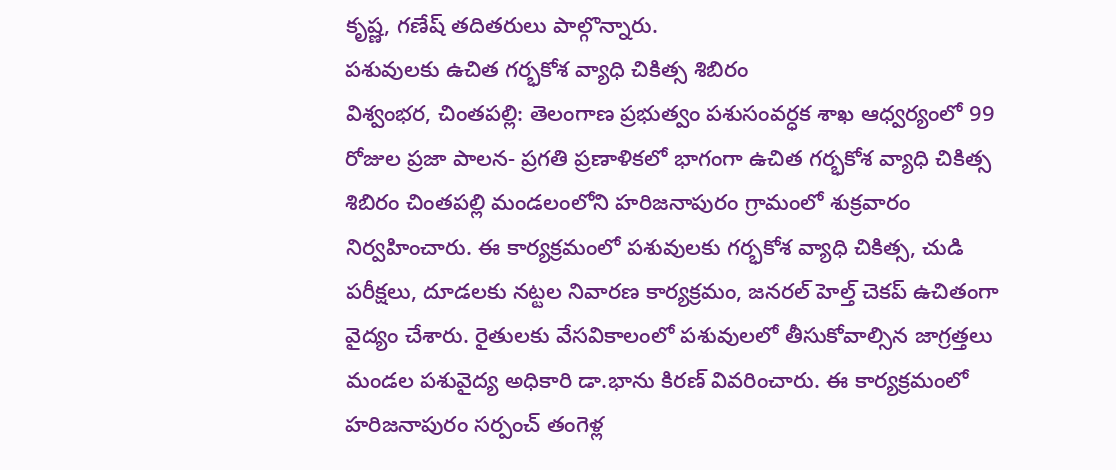కృష్ణ, గణేష్ తదితరులు పాల్గొన్నారు.
పశువులకు ఉచిత గర్భకోశ వ్యాధి చికిత్స శిబిరం
విశ్వంభర, చింతపల్లి: తెలంగాణ ప్రభుత్వం పశుసంవర్ధక శాఖ ఆధ్వర్యంలో 99 రోజుల ప్రజా పాలన- ప్రగతి ప్రణాళికలో భాగంగా ఉచిత గర్భకోశ వ్యాధి చికిత్స శిబిరం చింతపల్లి మండలంలోని హరిజనాపురం గ్రామంలో శుక్రవారం నిర్వహించారు. ఈ కార్యక్రమంలో పశువులకు గర్భకోశ వ్యాధి చికిత్స, చుడి పరీక్షలు, దూడలకు నట్టల నివారణ కార్యక్రమం, జనరల్ హెల్త్ చెకప్ ఉచితంగా వైద్యం చేశారు. రైతులకు వేసవికాలంలో పశువులలో తీసుకోవాల్సిన జాగ్రత్తలు మండల పశువైద్య అధికారి డా.భాను కిరణ్ వివరించారు. ఈ కార్యక్రమంలో హరిజనాపురం సర్పంచ్ తంగెళ్ల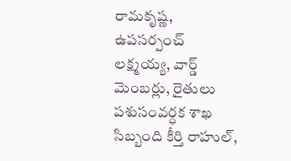రామకృష్ణ, ఉపసర్పంచ్ లక్ష్మయ్య, వార్డ్ మెంబర్లు, రైతులు పశుసంవర్ధక శాఖ సిబ్బంది కీర్తి రాహుల్,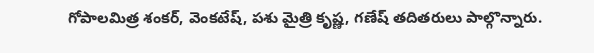గోపాలమిత్ర శంకర్, వెంకటేష్, పశు మైత్రి కృష్ణ, గణేష్ తదితరులు పాల్గొన్నారు.